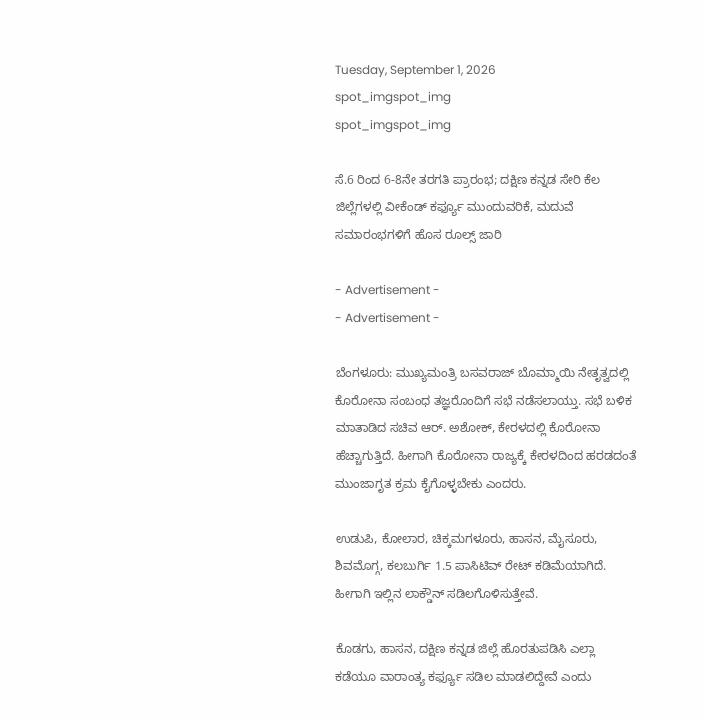Tuesday, September 1, 2026
spot_imgspot_img
spot_imgspot_img

ಸೆ.6 ರಿಂದ 6-8ನೇ ತರಗತಿ ಪ್ರಾರಂಭ; ದಕ್ಷಿಣ ಕನ್ನಡ ಸೇರಿ ಕೆಲ ಜಿಲ್ಲೆಗಳಲ್ಲಿ ವೀಕೆಂಡ್ ಕರ್ಫ್ಯೂ ಮುಂದುವರಿಕೆ, ಮದುವೆ ಸಮಾರಂಭಗಳಿಗೆ ಹೊಸ ರೂಲ್ಸ್ ಜಾರಿ

- Advertisement -
- Advertisement -

ಬೆಂಗಳೂರು: ಮುಖ್ಯಮಂತ್ರಿ ಬಸವರಾಜ್ ಬೊಮ್ಮಾಯಿ ನೇತೃತ್ವದಲ್ಲಿ ಕೊರೋನಾ ಸಂಬಂಧ ತಜ್ಞರೊಂದಿಗೆ ಸಭೆ ನಡೆಸಲಾಯ್ತು. ಸಭೆ ಬಳಿಕ ಮಾತಾಡಿದ ಸಚಿವ ಆರ್. ಅಶೋಕ್, ಕೇರಳದಲ್ಲಿ ಕೊರೋನಾ ಹೆಚ್ಚಾಗುತ್ತಿದೆ. ಹೀಗಾಗಿ ಕೊರೋನಾ ರಾಜ್ಯಕ್ಕೆ ಕೇರಳದಿಂದ ಹರಡದಂತೆ ಮುಂಜಾಗೃತ ಕ್ರಮ ಕೈಗೊಳ್ಳಬೇಕು ಎಂದರು.

ಉಡುಪಿ, ಕೋಲಾರ, ಚಿಕ್ಕಮಗಳೂರು, ಹಾಸನ, ಮೈಸೂರು, ಶಿವಮೊಗ್ಗ, ಕಲಬುರ್ಗಿ 1.5 ಪಾಸಿಟಿವ್ ರೇಟ್ ಕಡಿಮೆಯಾಗಿದೆ. ಹೀಗಾಗಿ ಇಲ್ಲಿನ ಲಾಕ್ಡೌನ್ ಸಡಿಲಗೊಳಿಸುತ್ತೇವೆ.

ಕೊಡಗು, ಹಾಸನ, ದಕ್ಷಿಣ ಕನ್ನಡ ಜಿಲ್ಲೆ ಹೊರತುಪಡಿಸಿ ಎಲ್ಲಾ ಕಡೆಯೂ ವಾರಾಂತ್ಯ ಕರ್ಫ್ಯೂ ಸಡಿಲ ಮಾಡಲಿದ್ದೇವೆ ಎಂದು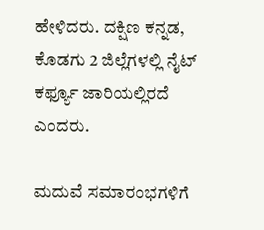ಹೇಳಿದರು. ದಕ್ಷಿಣ ಕನ್ನಡ, ಕೊಡಗು 2 ಜಿಲ್ಲೆಗಳಲ್ಲಿ ನೈಟ್ ಕರ್ಫ್ಯೂ ಜಾರಿಯಲ್ಲಿರದೆ ಎಂದರು.

ಮದುವೆ ಸಮಾರಂಭಗಳಿಗೆ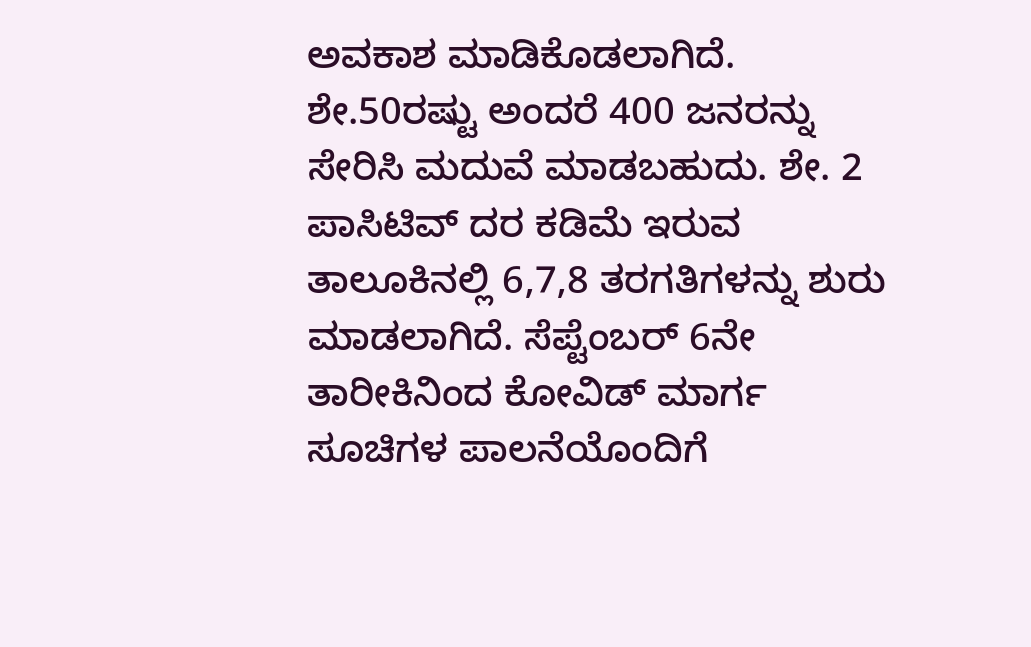ಅವಕಾಶ ಮಾಡಿಕೊಡಲಾಗಿದೆ. ಶೇ.50ರಷ್ಟು ಅಂದರೆ 400 ಜನರನ್ನು ಸೇರಿಸಿ ಮದುವೆ ಮಾಡಬಹುದು. ಶೇ. 2 ಪಾಸಿಟಿವ್ ದರ ಕಡಿಮೆ ಇರುವ ತಾಲೂಕಿನಲ್ಲಿ 6,7,8 ತರಗತಿಗಳನ್ನು ಶುರು ಮಾಡಲಾಗಿದೆ. ಸೆಪ್ಟೆಂಬರ್ 6ನೇ ತಾರೀಕಿನಿಂದ ಕೋವಿಡ್ ಮಾರ್ಗ ಸೂಚಿಗಳ ಪಾಲನೆಯೊಂದಿಗೆ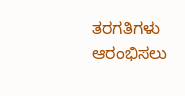ತರಗತಿಗಳು ಆರಂಭಿಸಲು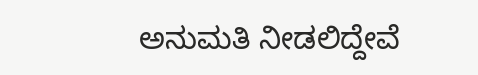ಅನುಮತಿ ನೀಡಲಿದ್ದೇವೆ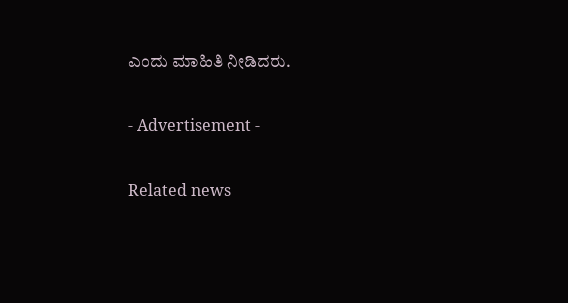ಎಂದು ಮಾಹಿತಿ ನೀಡಿದರು.

- Advertisement -

Related news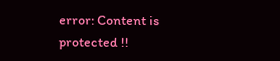error: Content is protected !!